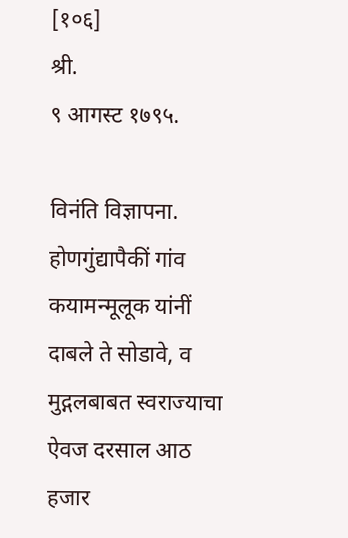[१०६]                                                                               श्री.                                                                  ९ आगस्ट १७९५.

विनंति विज्ञापना. होणगुंद्यापैकीं गांव कयामन्मूलूक यांनीं दाबले ते सोडावे, व मुद्गलबाबत स्वराज्याचा ऐवज दरसाल आठ हजार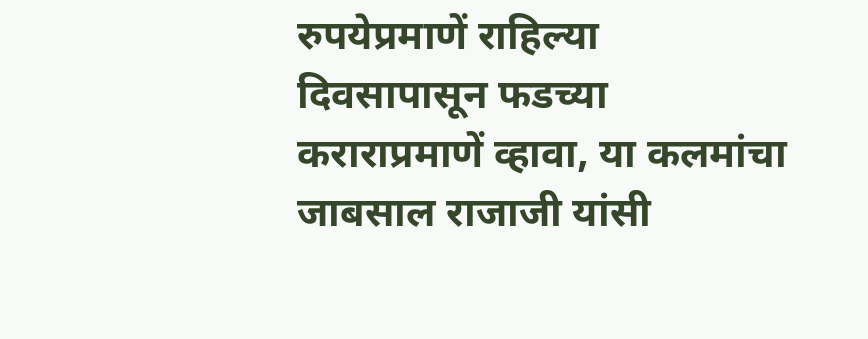रुपयेप्रमाणें राहिल्या दिवसापासून फडच्या कराराप्रमाणें व्हावा, या कलमांचा जाबसाल राजाजी यांसी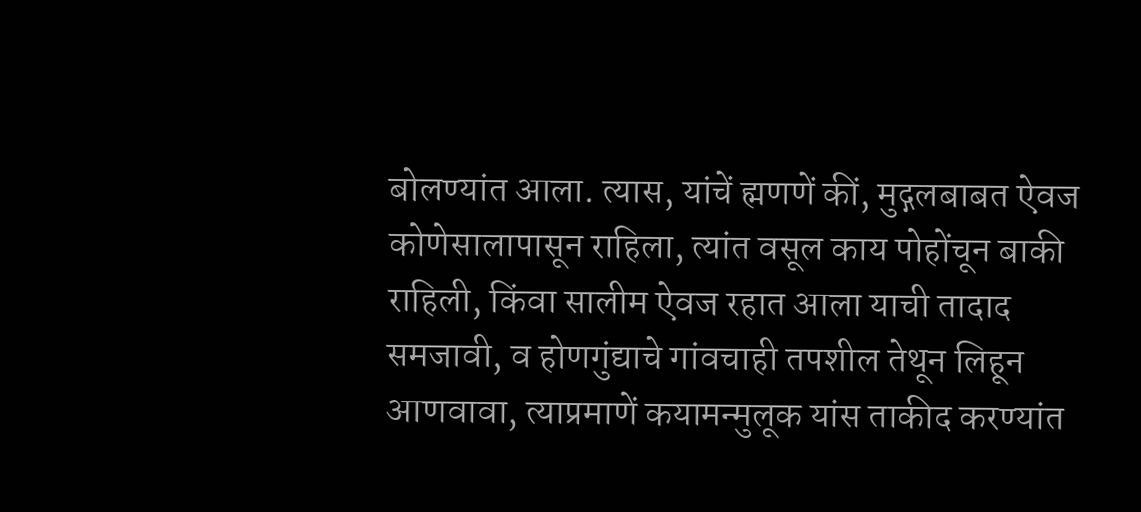बोलण्यांत आला. त्यास, यांचें ह्मणणें कीं, मुद्गलबाबत ऐवज कोणेसालापासून राहिला, त्यांत वसूल काय पोहोंचून बाकी राहिली, किंवा सालीम ऐवज रहात आला याची तादाद समजावी, व होणगुंद्याचे गांवचाही तपशील तेथून लिहून आणवावा, त्याप्रमाणें कयामन्मुलूक यांस ताकीद करण्यांत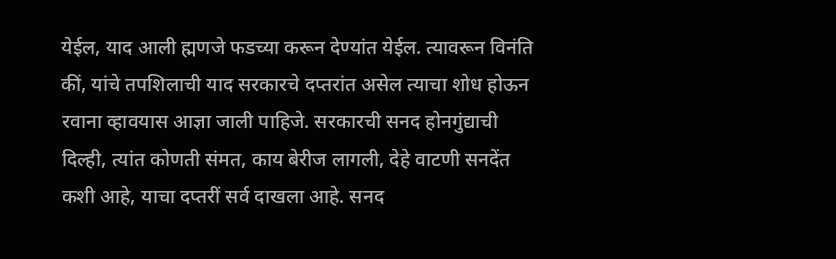येईल, याद आली ह्मणजे फडच्या करून देण्यांत येईल. त्यावरून विनंति कीं, यांचे तपशिलाची याद सरकारचे दप्तरांत असेल त्याचा शोध होऊन रवाना व्हावयास आज्ञा जाली पाहिजे. सरकारची सनद होनगुंद्याची दिल्ही, त्यांत कोणती संमत, काय बेरीज लागली, देहे वाटणी सनदेंत कशी आहे, याचा दप्तरीं सर्व दाखला आहे. सनद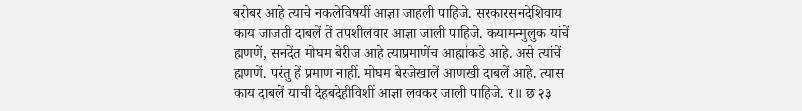बरोबर आहे त्याचे नकलेविषयीं आज्ञा जाहली पाहिजे. सरकारसनदेशिवाय काय जाजती दाबलें तें तपशीलवार आज्ञा जाली पाहिजे. कयामन्मुलुक यांचें ह्मणणें, सनदेंत मोघम बेरीज आहे त्याप्रमाणेंच आह्मांकडे आहे. असे त्यांचें ह्मणणें. परंतु हें प्रमाण नाहीं. मोघम बेरजेखालें आणखी दाबलें आहे. त्यास काय दाबलें याची देहबदेहीविशीं आज्ञा लवकर जाली पाहिजे. र॥ छ २३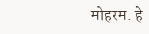मोहरम. हे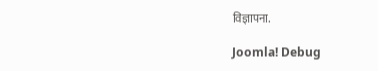विज्ञापना.

Joomla! Debug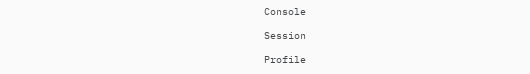Console

Session

Profile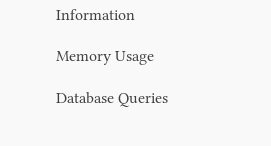Information

Memory Usage

Database Queries